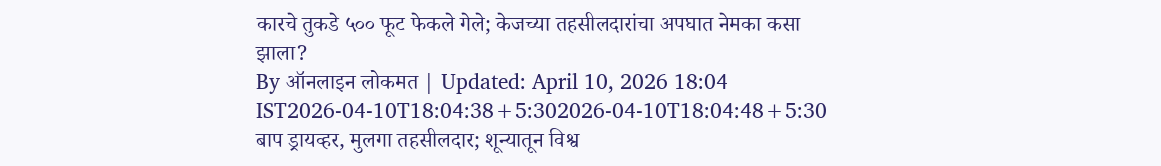कारचे तुकडे ५०० फूट फेकले गेले; केजच्या तहसीलदारांचा अपघात नेमका कसा झाला?
By ऑनलाइन लोकमत | Updated: April 10, 2026 18:04 IST2026-04-10T18:04:38+5:302026-04-10T18:04:48+5:30
बाप ड्रायव्हर, मुलगा तहसीलदार; शून्यातून विश्व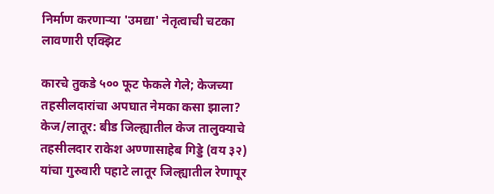निर्माण करणाऱ्या 'उमद्या' नेतृत्वाची चटका लावणारी एक्झिट

कारचे तुकडे ५०० फूट फेकले गेले; केजच्या तहसीलदारांचा अपघात नेमका कसा झाला?
केज/लातूर: बीड जिल्ह्यातील केज तालुक्याचे तहसीलदार राकेश अण्णासाहेब गिड्डे (वय ३२) यांचा गुरुवारी पहाटे लातूर जिल्ह्यातील रेणापूर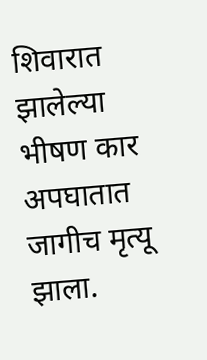शिवारात झालेल्या भीषण कार अपघातात जागीच मृत्यू झाला.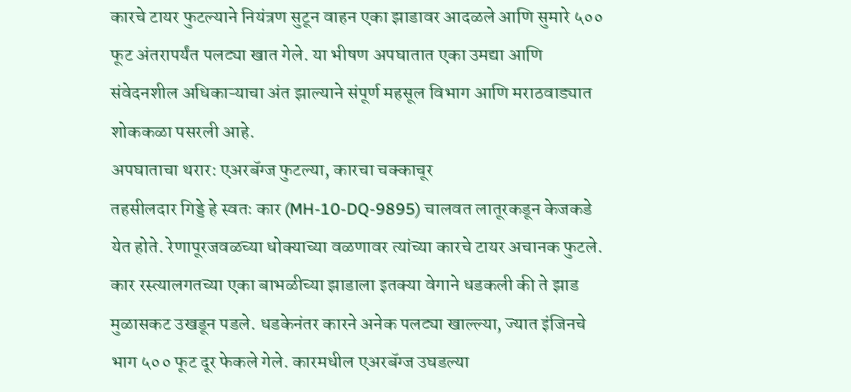कारचे टायर फुटल्याने नियंत्रण सुटून वाहन एका झाडावर आदळले आणि सुमारे ५०० फूट अंतरापर्यंत पलट्या खात गेले. या भीषण अपघातात एका उमद्या आणि संवेदनशील अधिकाऱ्याचा अंत झाल्याने संपूर्ण महसूल विभाग आणि मराठवाड्यात शोककळा पसरली आहे.
अपघाताचा थरार: एअरबॅग्ज फुटल्या, कारचा चक्काचूर
तहसीलदार गिड्डे हे स्वतः कार (MH-10-DQ-9895) चालवत लातूरकडून केजकडे येत होते. रेणापूरजवळच्या धोक्याच्या वळणावर त्यांच्या कारचे टायर अचानक फुटले. कार रस्त्यालगतच्या एका बाभळीच्या झाडाला इतक्या वेगाने धडकली की ते झाड मुळासकट उखडून पडले. धडकेनंतर कारने अनेक पलट्या खाल्ल्या, ज्यात इंजिनचे भाग ५०० फूट दूर फेकले गेले. कारमधील एअरबॅग्ज उघडल्या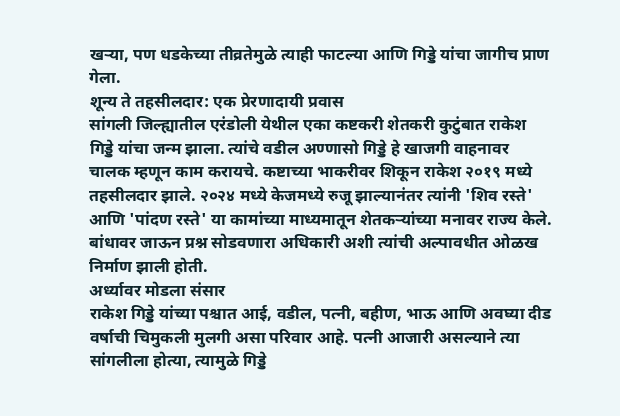खऱ्या, पण धडकेच्या तीव्रतेमुळे त्याही फाटल्या आणि गिड्डे यांचा जागीच प्राण गेला.
शून्य ते तहसीलदार: एक प्रेरणादायी प्रवास
सांगली जिल्ह्यातील एरंडोली येथील एका कष्टकरी शेतकरी कुटुंबात राकेश गिड्डे यांचा जन्म झाला. त्यांचे वडील अण्णासो गिड्डे हे खाजगी वाहनावर चालक म्हणून काम करायचे. कष्टाच्या भाकरीवर शिकून राकेश २०१९ मध्ये तहसीलदार झाले. २०२४ मध्ये केजमध्ये रुजू झाल्यानंतर त्यांनी 'शिव रस्ते' आणि 'पांदण रस्ते' या कामांच्या माध्यमातून शेतकऱ्यांच्या मनावर राज्य केले. बांधावर जाऊन प्रश्न सोडवणारा अधिकारी अशी त्यांची अल्पावधीत ओळख निर्माण झाली होती.
अर्ध्यावर मोडला संसार
राकेश गिड्डे यांच्या पश्चात आई, वडील, पत्नी, बहीण, भाऊ आणि अवघ्या दीड वर्षाची चिमुकली मुलगी असा परिवार आहे. पत्नी आजारी असल्याने त्या सांगलीला होत्या, त्यामुळे गिड्डे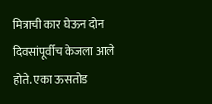मित्राची कार घेऊन दोन दिवसांपूर्वीच केजला आले होते. एका ऊसतोड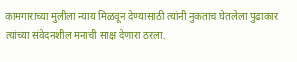कामगाराच्या मुलीला न्याय मिळवून देण्यासाठी त्यांनी नुकताच घेतलेला पुढाकार त्यांच्या संवेदनशील मनाची साक्ष देणारा ठरला.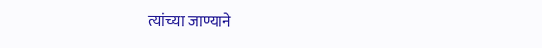त्यांच्या जाण्याने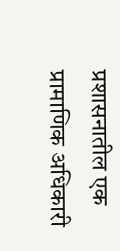प्रशासनातील एक प्रामाणिक अधिकारी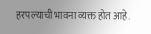हरपल्याची भावना व्यक्त होत आहे.